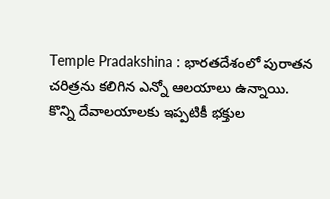Temple Pradakshina : భారతదేశంలో పురాతన చరిత్రను కలిగిన ఎన్నో ఆలయాలు ఉన్నాయి. కొన్ని దేవాలయాలకు ఇప్పటికీ భక్తుల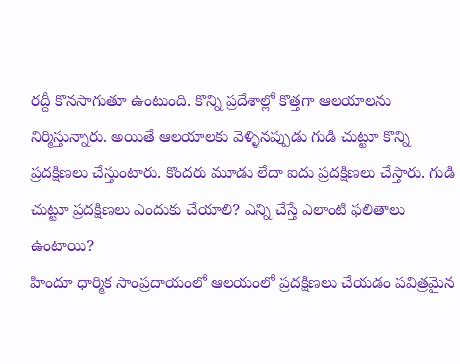రద్దీ కొనసాగుతూ ఉంటుంది. కొన్ని ప్రదేశాల్లో కొత్తగా ఆలయాలను నిర్మిస్తున్నారు. అయితే ఆలయాలకు వెళ్ళినప్పుడు గుడి చుట్టూ కొన్ని ప్రదక్షిణలు చేస్తుంటారు. కొందరు మూడు లేదా ఐదు ప్రదక్షిణలు చేస్తారు. గుడి చుట్టూ ప్రదక్షిణలు ఎందుకు చేయాలి? ఎన్ని చేస్తే ఎలాంటి ఫలితాలు ఉంటాయి?
హిందూ ధార్మిక సాంప్రదాయంలో ఆలయంలో ప్రదక్షిణలు చేయడం పవిత్రమైన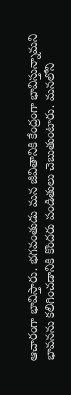ఆచారంగా భావిస్తారు. భగవంతుడు మన జీవితానికి కేంద్రంగా భావిస్తున్నామని భావనను కలిగించడానికి కొందరు పండితులు చెబుతుంటారు. మనలోని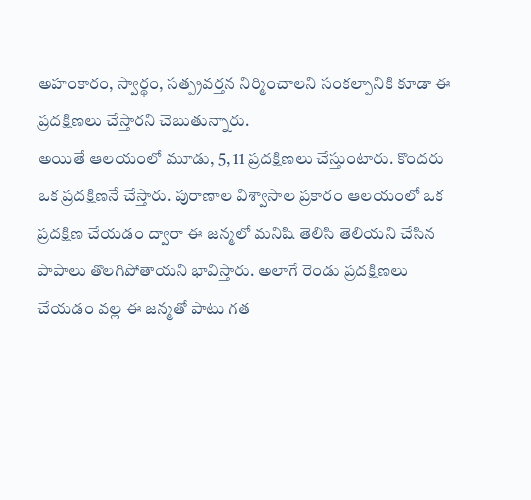అహంకారం, స్వార్థం, సత్ప్రవర్తన నిర్మించాలని సంకల్పానికి కూడా ఈ ప్రదక్షిణలు చేస్తారని చెబుతున్నారు.
అయితే ఆలయంలో మూడు, 5, 11 ప్రదక్షిణలు చేస్తుంటారు. కొందరు ఒక ప్రదక్షిణనే చేస్తారు. పురాణాల విశ్వాసాల ప్రకారం ఆలయంలో ఒక ప్రదక్షిణ చేయడం ద్వారా ఈ జన్మలో మనిషి తెలిసి తెలియని చేసిన పాపాలు తొలగిపోతాయని భావిస్తారు. అలాగే రెండు ప్రదక్షిణలు చేయడం వల్ల ఈ జన్మతో పాటు గత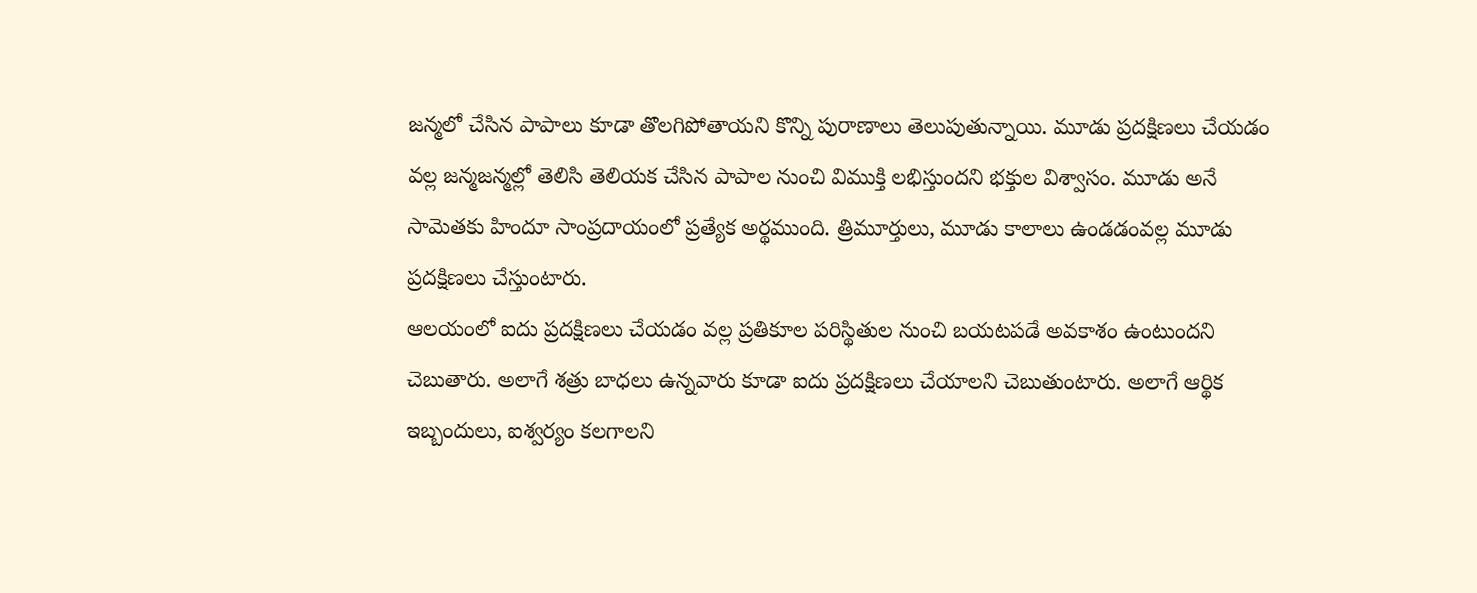జన్మలో చేసిన పాపాలు కూడా తొలగిపోతాయని కొన్ని పురాణాలు తెలుపుతున్నాయి. మూడు ప్రదక్షిణలు చేయడం వల్ల జన్మజన్మల్లో తెలిసి తెలియక చేసిన పాపాల నుంచి విముక్తి లభిస్తుందని భక్తుల విశ్వాసం. మూడు అనే సామెతకు హిందూ సాంప్రదాయంలో ప్రత్యేక అర్థముంది. త్రిమూర్తులు, మూడు కాలాలు ఉండడంవల్ల మూడు ప్రదక్షిణలు చేస్తుంటారు.
ఆలయంలో ఐదు ప్రదక్షిణలు చేయడం వల్ల ప్రతికూల పరిస్థితుల నుంచి బయటపడే అవకాశం ఉంటుందని చెబుతారు. అలాగే శత్రు బాధలు ఉన్నవారు కూడా ఐదు ప్రదక్షిణలు చేయాలని చెబుతుంటారు. అలాగే ఆర్థిక ఇబ్బందులు, ఐశ్వర్యం కలగాలని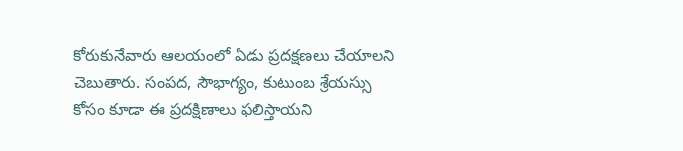కోరుకునేవారు ఆలయంలో ఏడు ప్రదక్షణలు చేయాలని చెబుతారు. సంపద, సౌభాగ్యం, కుటుంబ శ్రేయస్సు కోసం కూడా ఈ ప్రదక్షిణాలు ఫలిస్తాయని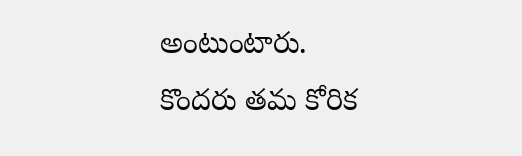అంటుంటారు.
కొందరు తమ కోరిక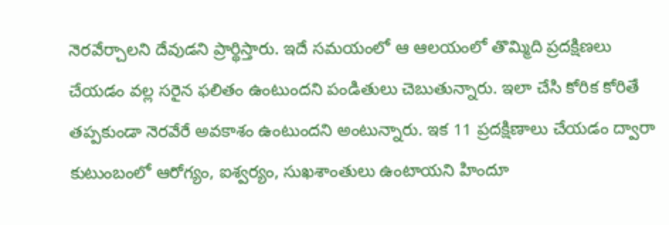నెరవేర్చాలని దేవుడని ప్రార్థిస్తారు. ఇదే సమయంలో ఆ ఆలయంలో తొమ్మిది ప్రదక్షిణలు చేయడం వల్ల సరైన ఫలితం ఉంటుందని పండితులు చెబుతున్నారు. ఇలా చేసి కోరిక కోరితే తప్పకుండా నెరవేరే అవకాశం ఉంటుందని అంటున్నారు. ఇక 11 ప్రదక్షిణాలు చేయడం ద్వారా కుటుంబంలో ఆరోగ్యం, ఐశ్వర్యం, సుఖశాంతులు ఉంటాయని హిందూ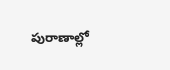పురాణాల్లో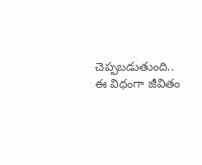చెప్పబడుతుంది..
ఈ విధంగా జీవితం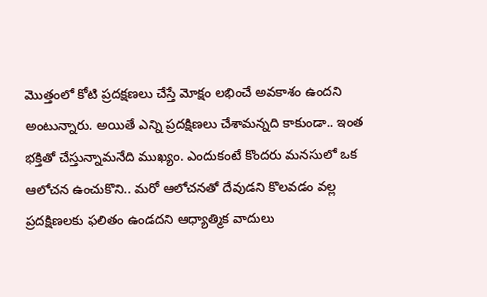మొత్తంలో కోటి ప్రదక్షణలు చేస్తే మోక్షం లభించే అవకాశం ఉందని అంటున్నారు. అయితే ఎన్ని ప్రదక్షిణలు చేశామన్నది కాకుండా.. ఇంత భక్తితో చేస్తున్నామనేది ముఖ్యం. ఎందుకంటే కొందరు మనసులో ఒక ఆలోచన ఉంచుకొని.. మరో ఆలోచనతో దేవుడని కొలవడం వల్ల ప్రదక్షిణలకు ఫలితం ఉండదని ఆధ్యాత్మిక వాదులు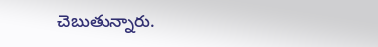చెబుతున్నారు.